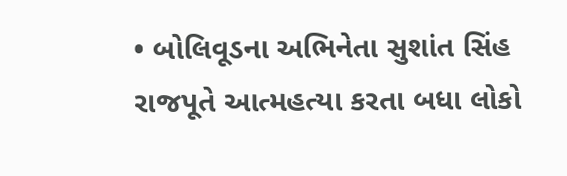• બોલિવૂડના અભિનેતા સુશાંત સિંહ રાજપૂતે આત્મહત્યા કરતા બધા લોકો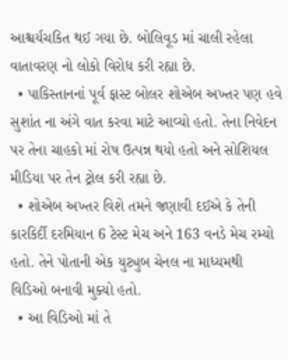આશ્ચર્યચકિત થઈ ગયા છે. બોલિવૂડ માં ચાલી રહેલા વાતાવરણ નો લોકો વિરોધ કરી રહ્યા છે.
  • પાકિસ્તાનનાં પૂર્વ ફાસ્ટ બોલર શોએબ અખ્તર પણ હવે સુશાંત ના અંગે વાત કરવા માટે આવ્યો હતો. તેના નિવેદન પર તેના ચાહકો માં રોષ ઉત્પન્ન થયો હતો અને સોશિયલ મીડિયા પર તેન ટ્રોલ કરી રહ્યા છે.
  • શોએબ અખ્તર વિશે તમને જણાવી દઈએ કે તેની કારકિર્દી દરમિયાન 6 ટેસ્ટ મેચ અને 163 વનડે મેચ રમ્યો હતો. તેને પોતાની એક યુટ્યુબ ચેનલ ના માધ્યમથી વિડિઓ બનાવી મુક્યો હતો.
  • આ વિડિઓ માં તે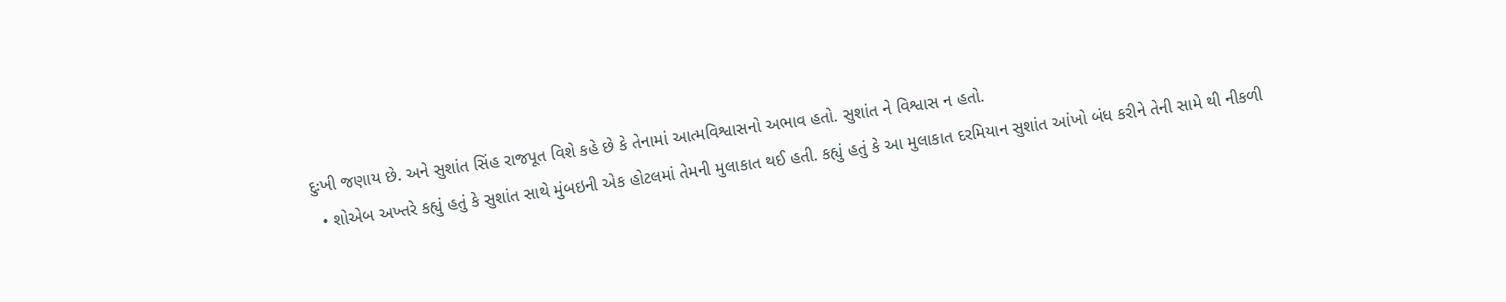દુઃખી જણાય છે. અને સુશાંત સિંહ રાજપૂત વિશે કહે છે કે તેનામાં આત્મવિશ્વાસનો અભાવ હતો. સુશાંત ને વિશ્વાસ ન હતો.
  • શોએબ અખ્તરે કહ્યું હતું કે સુશાંત સાથે મુંબઇની એક હોટલમાં તેમની મુલાકાત થઈ હતી. કહ્યું હતું કે આ મુલાકાત દરમિયાન સુશાંત આંખો બંધ કરીને તેની સામે થી નીકળી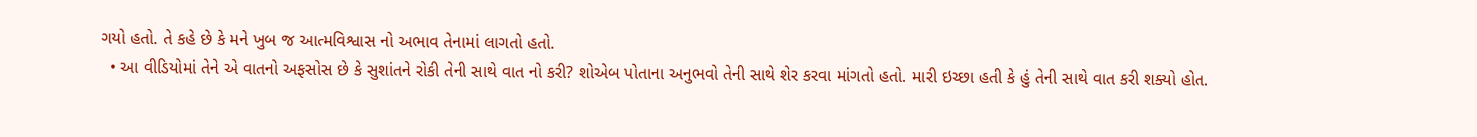ગયો હતો. તે કહે છે કે મને ખુબ જ આત્મવિશ્વાસ નો અભાવ તેનામાં લાગતો હતો.
  • આ વીડિયોમાં તેને એ વાતનો અફસોસ છે કે સુશાંતને રોકી તેની સાથે વાત નો કરી? શોએબ પોતાના અનુભવો તેની સાથે શેર કરવા માંગતો હતો. મારી ઇચ્છા હતી કે હું તેની સાથે વાત કરી શક્યો હોત.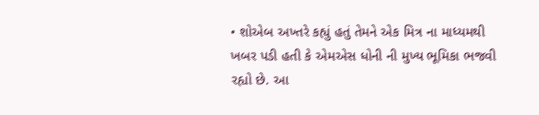• શોએબ અખ્તરે કહ્યું હતું તેમને એક મિત્ર ના માધ્યમથી ખબર પડી હતી કે એમએસ ધોની ની મુખ્ય ભૂમિકા ભજવી રહ્યો છે. આ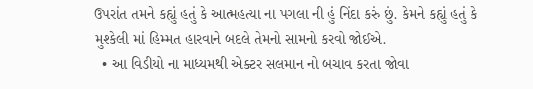ઉપરાંત તમને કહ્યું હતું કે આત્મહત્યા ના પગલા ની હું નિંદા કરું છું. કેમને કહ્યું હતું કે મુશ્કેલી માં હિમ્મત હારવાને બદલે તેમનો સામનો કરવો જોઈએ.
  • આ વિડીયો ના માધ્યમથી એક્ટર સલમાન નો બચાવ કરતા જોવા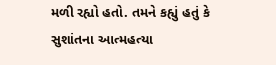મળી રહ્યો હતો. તમને કહ્યું હતું કે સુશાંતના આત્મહત્યા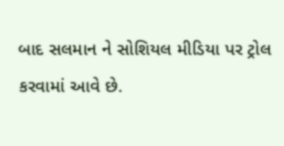બાદ સલમાન ને સોશિયલ મીડિયા પર ટ્રોલ કરવામાં આવે છે.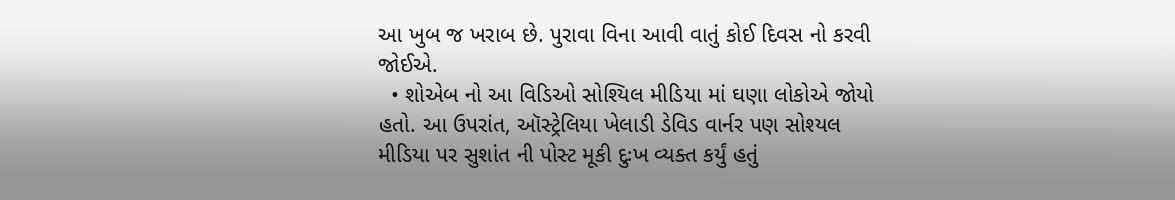આ ખુબ જ ખરાબ છે. પુરાવા વિના આવી વાતું કોઈ દિવસ નો કરવી જોઈએ.
  • શોએબ નો આ વિડિઓ સોશ્યિલ મીડિયા માં ઘણા લોકોએ જોયો હતો. આ ઉપરાંત, ઑસ્ટ્રેલિયા ખેલાડી ડેવિડ વાર્નર પણ સોશ્યલ મીડિયા પર સુશાંત ની પોસ્ટ મૂકી દુઃખ વ્યક્ત કર્યું હતું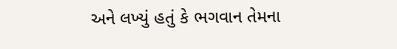અને લખ્યું હતું કે ભગવાન તેમના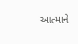આત્માને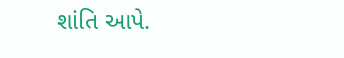શાંતિ આપે.